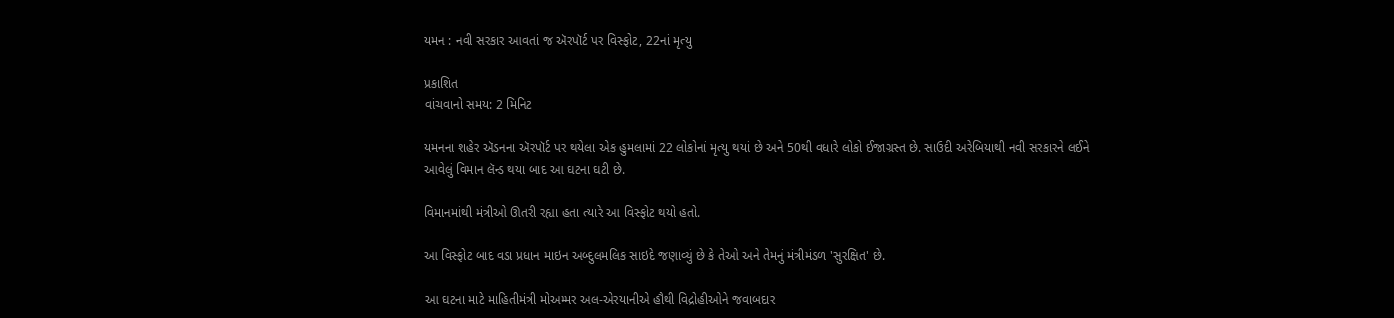યમન : નવી સરકાર આવતાં જ ઍરપૉર્ટ પર વિસ્ફોટ, 22નાં મૃત્યુ

પ્રકાશિત
વાંચવાનો સમય: 2 મિનિટ

યમનના શહેર ઍડનના ઍરપૉર્ટ પર થયેલા એક હુમલામાં 22 લોકોનાં મૃત્યુ થયાં છે અને 50થી વધારે લોકો ઈજાગ્રસ્ત છે. સાઉદી અરેબિયાથી નવી સરકારને લઈને આવેલું વિમાન લૅન્ડ થયા બાદ આ ઘટના ઘટી છે.

વિમાનમાંથી મંત્રીઓ ઊતરી રહ્યા હતા ત્યારે આ વિસ્ફોટ થયો હતો.

આ વિસ્ફોટ બાદ વડા પ્રધાન માઇન અબ્દુલમલિક સાઇદે જણાવ્યું છે કે તેઓ અને તેમનું મંત્રીમંડળ 'સુરક્ષિત' છે.

આ ઘટના માટે માહિતીમંત્રી મોઅમ્મર અલ-એરયાનીએ હૌથી વિદ્રોહીઓને જવાબદાર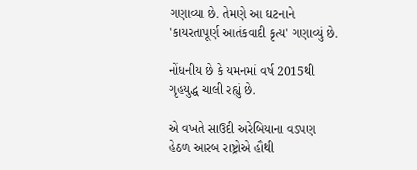ગણાવ્યા છે. તેમણે આ ઘટનાને 'કાયરતાપૂર્ણ આતંકવાદી કૃત્ય' ગણાવ્યું છે.

નોંધનીય છે કે યમનમાં વર્ષ 2015થી ગૃહયુદ્ધ ચાલી રહ્યું છે.

એ વખતે સાઉદી અરેબિયાના વડપણ હેઠળ આરબ રાષ્ટ્રોએ હૌથી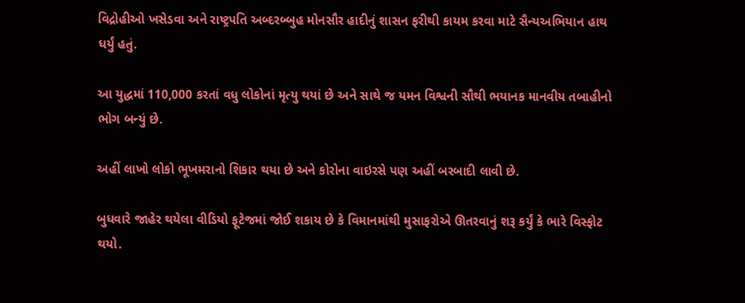વિદ્રોહીઓ ખસેડવા અને રાષ્ટ્રપતિ અબ્દરબ્બુહ મોનસૌર હાદીનું શાસન ફરીથી કાયમ કરવા માટે સૈન્યઅભિયાન હાથ ધર્યું હતું.

આ યુદ્ધમાં 110,000 કરતાં વધુ લોકોનાં મૃત્યુ થયાં છે અને સાથે જ યમન વિશ્વની સૌથી ભયાનક માનવીય તબાહીનો ભોગ બન્યું છે.

અહીં લાખો લોકો ભૂખમરાનો શિકાર થયા છે અને કોરોના વાઇરસે પણ અહીં બરબાદી લાવી છે.

બુધવારે જાહેર થયેલા વીડિયો ફૂટેજમાં જોઈ શકાય છે કે વિમાનમાંથી મુસાફરોએ ઊતરવાનું શરૂ કર્યું કે ભારે વિસ્ફોટ થયો.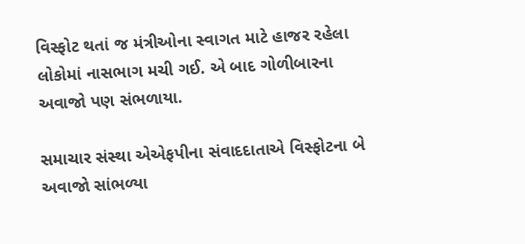વિસ્ફોટ થતાં જ મંત્રીઓના સ્વાગત માટે હાજર રહેલા લોકોમાં નાસભાગ મચી ગઈ. એ બાદ ગોળીબારના અવાજો પણ સંભળાયા.

સમાચાર સંસ્થા એએફપીના સંવાદદાતાએ વિસ્ફોટના બે અવાજો સાંભળ્યા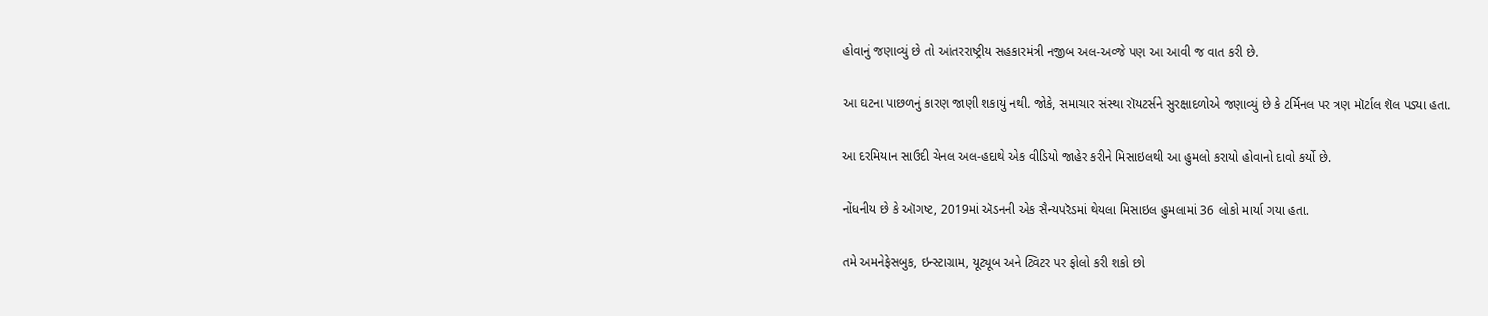હોવાનું જણાવ્યું છે તો આંતરરાષ્ટ્રીય સહકારમંત્રી નજીબ અલ-અવ્જે પણ આ આવી જ વાત કરી છે.

આ ઘટના પાછળનું કારણ જાણી શકાયું નથી. જોકે, સમાચાર સંસ્થા રૉયટર્સને સુરક્ષાદળોએ જણાવ્યું છે કે ટર્મિનલ પર ત્રણ મૉર્ટાલ શૅલ પડ્યા હતા.

આ દરમિયાન સાઉદી ચેનલ અલ-હદાથે એક વીડિયો જાહેર કરીને મિસાઇલથી આ હુમલો કરાયો હોવાનો દાવો કર્યો છે.

નોંધનીય છે કે ઑગષ્ટ, 2019માં ઍડનની એક સૈન્યપરૅડમાં થેયલા મિસાઇલ હુમલામાં 36 લોકો માર્યા ગયા હતા.

તમે અમનેફેસબુક, ઇન્સ્ટાગ્રામ, યૂટ્યૂબ અને ટ્વિટર પર ફોલો કરી શકો છો